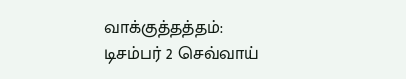வாக்குத்தத்தம்: டிசம்பர் 2 செவ்வாய்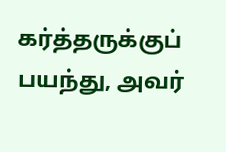கர்த்தருக்குப் பயந்து, அவர்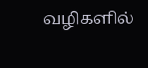வழிகளில்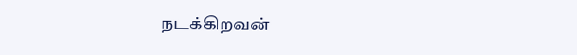நடக்கிறவன்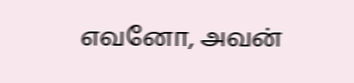எவனோ, அவன்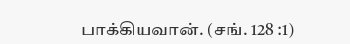பாக்கியவான். (சங். 128 :1)